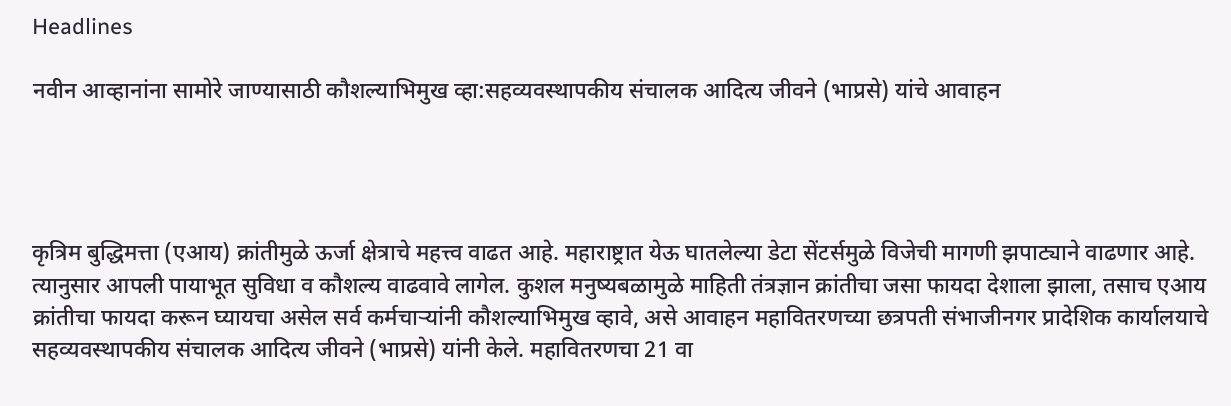Headlines

नवीन आव्हानांना सामोरे जाण्यासाठी कौशल्याभिमुख व्हा:सहव्यवस्थापकीय संचालक आदित्य जीवने (भाप्रसे) यांचे आवाहन




कृत्रिम बुद्धिमत्ता (एआय) क्रांतीमुळे ऊर्जा क्षेत्राचे महत्त्व वाढत आहे. महाराष्ट्रात येऊ घातलेल्या डेटा सेंटर्समुळे विजेची मागणी झपाट्याने वाढणार आहे. त्यानुसार आपली पायाभूत सुविधा व कौशल्य वाढवावे लागेल. कुशल मनुष्यबळामुळे माहिती तंत्रज्ञान क्रांतीचा जसा फायदा देशाला झाला, तसाच एआय क्रांतीचा फायदा करून घ्यायचा असेल सर्व कर्मचाऱ्यांनी कौशल्याभिमुख व्हावे, असे आवाहन महावितरणच्या छत्रपती संभाजीनगर प्रादेशिक कार्यालयाचे सहव्यवस्थापकीय संचालक आदित्य जीवने (भाप्रसे) यांनी केले. महावितरणचा 21 वा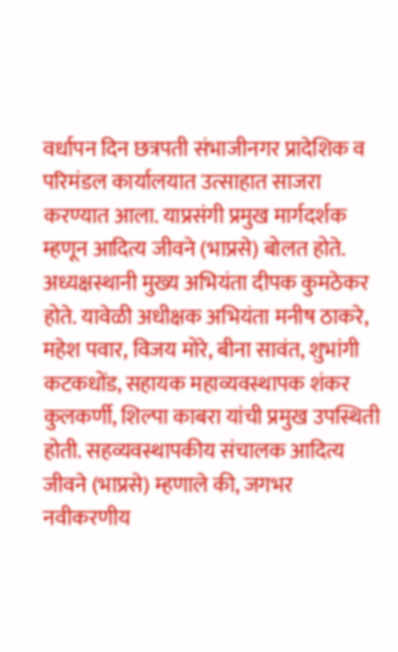वर्धापन दिन छत्रपती संभाजीनगर प्रादेशिक व परिमंडल कार्यालयात उत्साहात साजरा करण्यात आला. याप्रसंगी प्रमुख मार्गदर्शक म्हणून आदित्य जीवने (भाप्रसे) बोलत होते. अध्यक्षस्थानी मुख्य अभियंता दीपक कुमठेकर होते. यावेळी अधीक्षक अभियंता मनीष ठाकरे, महेश पवार, विजय मोरे, बीना सावंत, शुभांगी कटकधोंड, सहायक महाव्यवस्थापक शंकर कुलकर्णी, शिल्पा काबरा यांची प्रमुख उपस्थिती होती. सहव्यवस्थापकीय संचालक आदित्य जीवने (भाप्रसे) म्हणाले की, जगभर नवीकरणीय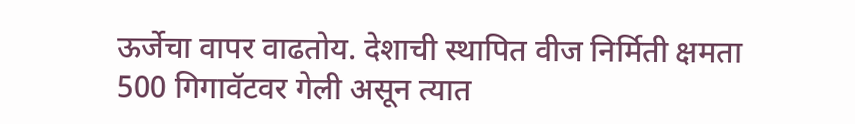ऊर्जेचा वापर वाढतोय. देशाची स्थापित वीज निर्मिती क्षमता 500 गिगावॅटवर गेली असून त्यात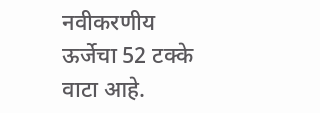नवीकरणीय ऊर्जेचा 52 टक्के वाटा आहे.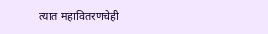त्यात महावितरणचेही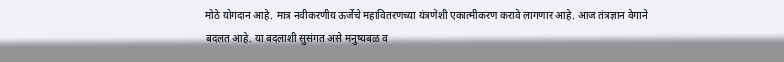मोठे योगदान आहे. मात्र नवीकरणीय ऊर्जेचे महावितरणच्या यंत्रणेशी एकात्मीकरण करावे लागणार आहे. आज तंत्रज्ञान वेगाने बदलत आहे. या बदलाशी सुसंगत असे मनुष्यबळ व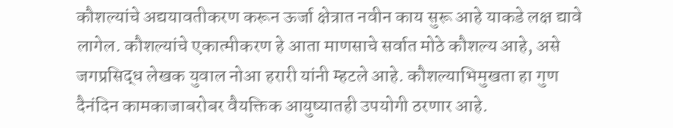कौशल्यांचे अद्ययावतीकरण करून ऊर्जा क्षेत्रात नवीन काय सुरू आहे याकडे लक्ष द्यावे लागेल. कौशल्यांचे एकात्मीकरण हे आता माणसाचे सर्वात मोठे कौशल्य आहे, असे जगप्रसिद्ध लेखक युवाल नोआ हरारी यांनी म्हटले आहे. कौशल्याभिमुखता हा गुण दैनंदिन कामकाजाबरोबर वैयक्तिक आयुष्यातही उपयोगी ठरणार आहे.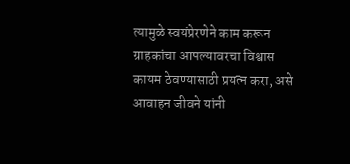त्यामुळे स्वयंप्रेरणेने काम करून ग्राहकांचा आपल्यावरचा विश्वास कायम ठेवण्यासाठी प्रयत्न करा, असे आवाहन जीवने यांनी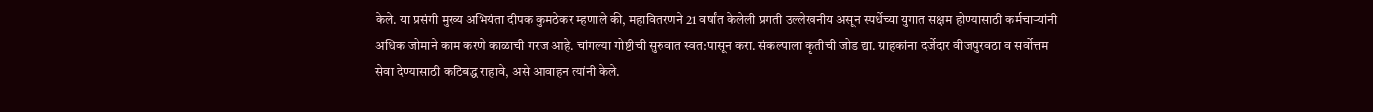केले. या प्रसंगी मुख्य अभियंता दीपक कुमठेकर म्हणाले की, महावितरणने 21 वर्षांत केलेली प्रगती उल्लेखनीय असून स्पर्धेच्या युगात सक्षम होण्यासाठी कर्मचाऱ्यांनी अधिक जोमाने काम करणे काळाची गरज आहे. चांगल्या गोष्टीची सुरुवात स्वत:पासून करा. संकल्पाला कृतीची जोड द्या. ग्राहकांना दर्जेदार वीजपुरवठा व सर्वोत्तम सेवा देण्यासाठी कटिबद्ध राहावे, असे आवाहन त्यांनी केले.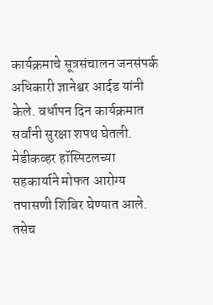कार्यक्रमाचे सूत्रसंचालन जनसंपर्क अधिकारी ज्ञानेश्वर आर्दड यांनी केले. वर्धापन दिन कार्यक्रमात सर्वांनी सुरक्षा शपथ घेतली. मेडीकव्हर हॉस्पिटलच्या सहकार्याने मोफत आरोग्य तपासणी शिबिर घेण्यात आले. तसेच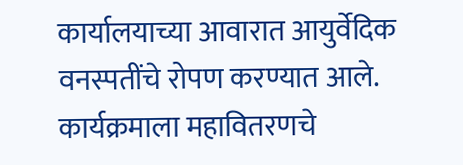कार्यालयाच्या आवारात आयुर्वेदिक वनस्पतींचे रोपण करण्यात आले. कार्यक्रमाला महावितरणचे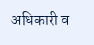अधिकारी व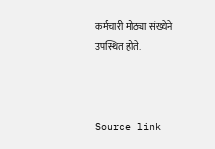कर्मचारी मोठ्या संख्येने उपस्थित होते.



Source link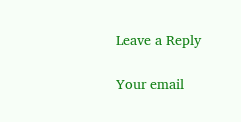Leave a Reply

Your email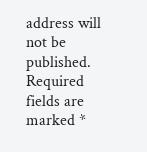address will not be published. Required fields are marked *